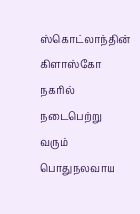ஸ்கொட்லாந்தின் கிளாஸ்கோ நகரில் நடைபெற்று வரும் பொதுநலவாய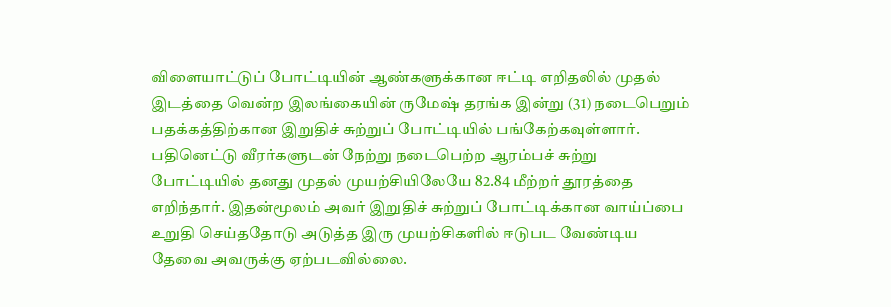விளையாட்டுப் போட்டியின் ஆண்களுக்கான ஈட்டி எறிதலில் முதல் இடத்தை வென்ற இலங்கையின் ருமேஷ் தரங்க இன்று (31) நடைபெறும் பதக்கத்திற்கான இறுதிச் சுற்றுப் போட்டியில் பங்கேற்கவுள்ளார்.
பதினெட்டு வீரர்களுடன் நேற்று நடைபெற்ற ஆரம்பச் சுற்று போட்டியில் தனது முதல் முயற்சியிலேயே 82.84 மீற்றர் தூரத்தை எறிந்தார். இதன்மூலம் அவர் இறுதிச் சுற்றுப் போட்டிக்கான வாய்ப்பை உறுதி செய்ததோடு அடுத்த இரு முயற்சிகளில் ஈடுபட வேண்டிய தேவை அவருக்கு ஏற்படவில்லை.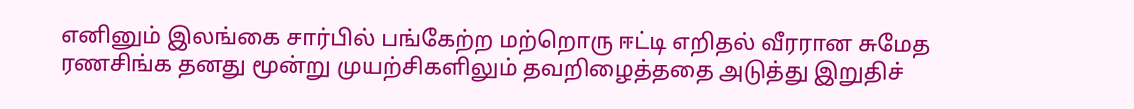எனினும் இலங்கை சார்பில் பங்கேற்ற மற்றொரு ஈட்டி எறிதல் வீரரான சுமேத ரணசிங்க தனது மூன்று முயற்சிகளிலும் தவறிழைத்ததை அடுத்து இறுதிச்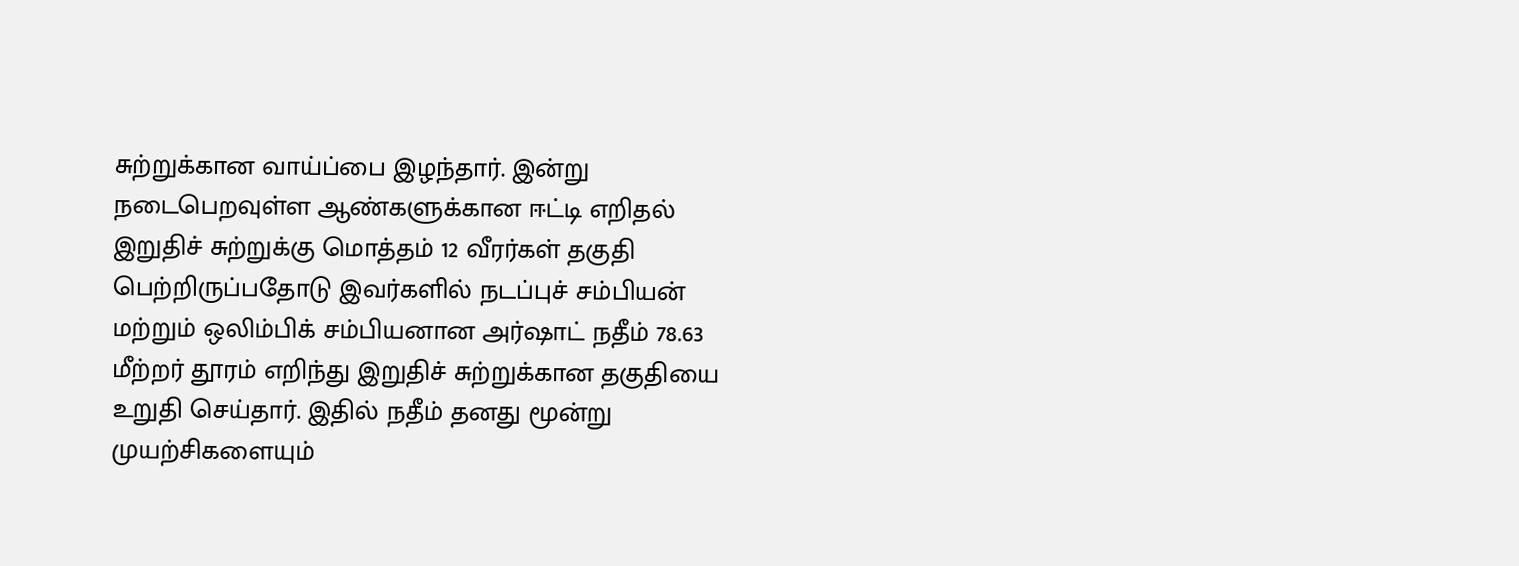சுற்றுக்கான வாய்ப்பை இழந்தார். இன்று நடைபெறவுள்ள ஆண்களுக்கான ஈட்டி எறிதல் இறுதிச் சுற்றுக்கு மொத்தம் 12 வீரர்கள் தகுதி பெற்றிருப்பதோடு இவர்களில் நடப்புச் சம்பியன் மற்றும் ஒலிம்பிக் சம்பியனான அர்ஷாட் நதீம் 78.63 மீற்றர் தூரம் எறிந்து இறுதிச் சுற்றுக்கான தகுதியை உறுதி செய்தார். இதில் நதீம் தனது மூன்று முயற்சிகளையும்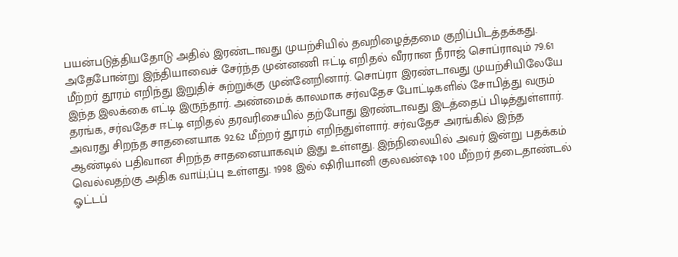பயன்படுத்தியதோடு அதில் இரண்டாவது முயற்சியில் தவறிழைத்தமை குறிப்பிடத்தக்கது.
அதேபோன்று இந்தியாவைச் சேர்ந்த முன்னணி ஈட்டி எறிதல் வீரரான நீராஜ் சொப்ராவும் 79.61 மீற்றர் தூரம் எறிந்து இறுதிச் சுற்றுக்கு முன்னேறினார். சொப்ரா இரண்டாவது முயற்சியிலேயே இந்த இலக்கை எட்டி இருந்தார். அண்மைக் காலமாக சர்வதேச போட்டிகளில் சோபித்து வரும் தரங்க, சர்வதேச ஈட்டி எறிதல் தரவரிசையில் தற்போது இரண்டாவது இடத்தைப் பிடித்துள்ளார். அவரது சிறந்த சாதனையாக 92.62 மீற்றர் தூரம் எறிந்துள்ளார். சர்வதேச அரங்கில் இந்த ஆண்டில் பதிவான சிறந்த சாதனையாகவும் இது உள்ளது. இந்நிலையில் அவர் இன்று பதக்கம் வெல்வதற்கு அதிக வாய்;ப்பு உள்ளது. 1998 இல் ஷிரியானி குலவன்ஷ 100 மீற்றர் தடைதாண்டல் ஓட்டப்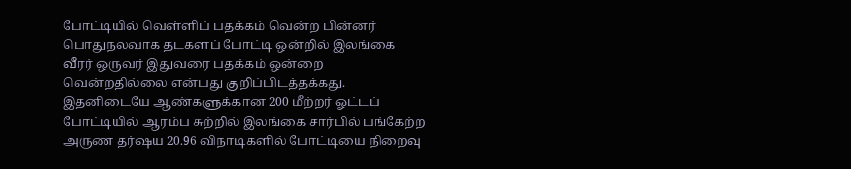போட்டியில் வெள்ளிப் பதக்கம் வென்ற பின்னர் பொதுநலவாக தடகளப் போட்டி ஒன்றில் இலங்கை வீரர் ஒருவர் இதுவரை பதக்கம் ஒன்றை வென்றதில்லை என்பது குறிப்பிடத்தக்கது.
இதனிடையே ஆண்களுக்கான 200 மீற்றர் ஓட்டப் போட்டியில் ஆரம்ப சுற்றில் இலங்கை சார்பில் பங்கேற்ற அருண தர்ஷய 20.96 விநாடிகளில் போட்டியை நிறைவு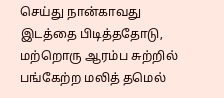செய்து நான்காவது இடத்தை பிடித்ததோடு, மற்றொரு ஆரம்ப சுற்றில் பங்கேற்ற மலித் தமெல்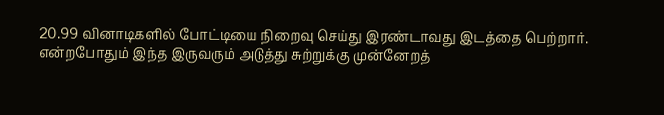20.99 வினாடிகளில் போட்டியை நிறைவு செய்து இரண்டாவது இடத்தை பெற்றார். என்றபோதும் இந்த இருவரும் அடுத்து சுற்றுக்கு முன்னேறத்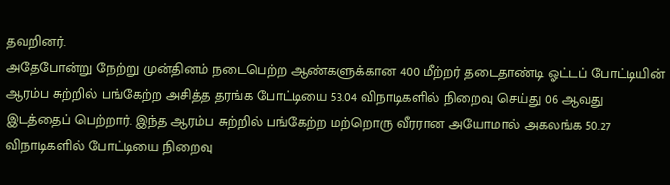தவறினர்.
அதேபோன்று நேற்று முன்தினம் நடைபெற்ற ஆண்களுக்கான 400 மீற்றர் தடைதாண்டி ஓட்டப் போட்டியின் ஆரம்ப சுற்றில் பங்கேற்ற அசித்த தரங்க போட்டியை 53.04 விநாடிகளில் நிறைவு செய்து 06 ஆவது இடத்தைப் பெற்றார். இந்த ஆரம்ப சுற்றில் பங்கேற்ற மற்றொரு வீரரான அயோமால் அகலங்க 50.27 விநாடிகளில் போட்டியை நிறைவு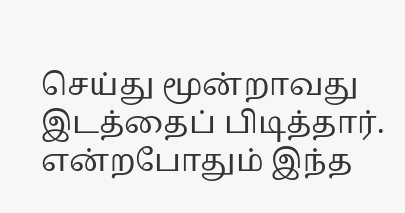செய்து மூன்றாவது இடத்தைப் பிடித்தார். என்றபோதும் இந்த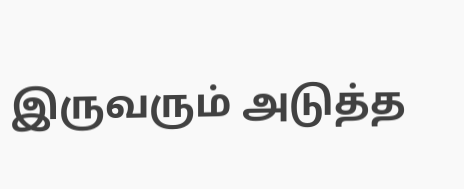இருவரும் அடுத்த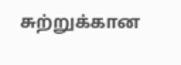சுற்றுக்கான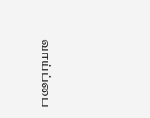வாய்ப்பை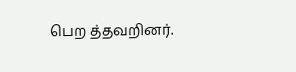பெற த்தவறினர்.